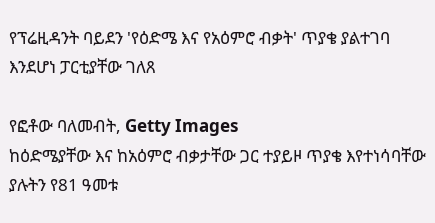የፕሬዚዳንት ባይደን 'የዕድሜ እና የአዕምሮ ብቃት' ጥያቄ ያልተገባ እንደሆነ ፓርቲያቸው ገለጸ

የፎቶው ባለመብት, Getty Images
ከዕድሜያቸው እና ከአዕምሮ ብቃታቸው ጋር ተያይዞ ጥያቄ እየተነሳባቸው ያሉትን የ81 ዓመቱ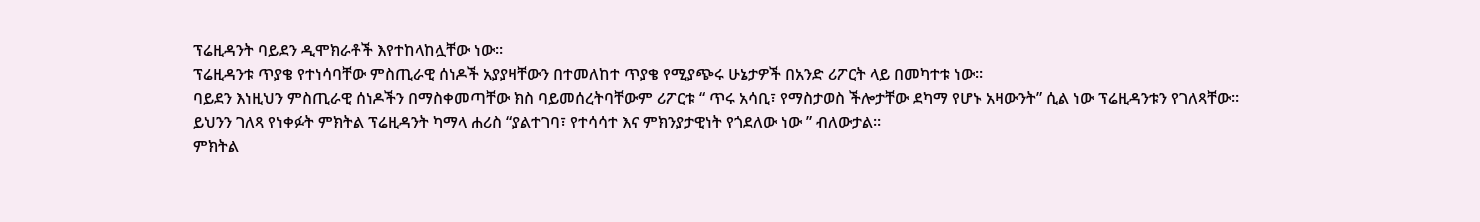ፕሬዚዳንት ባይደን ዲሞክራቶች እየተከላከሏቸው ነው።
ፕሬዚዳንቱ ጥያቄ የተነሳባቸው ምስጢራዊ ሰነዶች አያያዛቸውን በተመለከተ ጥያቄ የሚያጭሩ ሁኔታዎች በአንድ ሪፖርት ላይ በመካተቱ ነው።
ባይደን እነዚህን ምስጢራዊ ሰነዶችን በማስቀመጣቸው ክስ ባይመሰረትባቸውም ሪፖርቱ “ ጥሩ አሳቢ፣ የማስታወስ ችሎታቸው ደካማ የሆኑ አዛውንት” ሲል ነው ፕሬዚዳንቱን የገለጻቸው።
ይህንን ገለጻ የነቀፉት ምክትል ፕሬዚዳንት ካማላ ሐሪስ “ያልተገባ፣ የተሳሳተ እና ምክንያታዊነት የጎደለው ነው ” ብለውታል።
ምክትል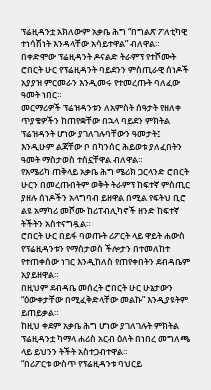ፕሬዚዳንቷ አክለውም አቃቤ ሕግ “በግልጽ ፖለቲካዊ ተነሳሽነት እንዳላቸው አሳይተዋል” ብለዋል።
በቀድሞው ፕሬዚዳንት ዶናልድ ትራምፕ የተሾሙት ሮበርት ሁር የፕሬዚዳንት ባይደንን ምስጢራዊ ሰነዶች አያያዝ ምርመራን እንዲመሩ የተመረጡት ባለፈው ዓመት ነበር።
መርማሪዎች ፕሬዝዳንቱን ለአምስት ሰዓታት የዘለቀ ጥያቄዎችን ከጠየቋቸው በኋላ ባይደን ምክትል ፕሬዝዳንት ሆነው ያገለገሉባቸውን ዓመታት፤ እንዲሁም ልጃቸው ቦ በካንሰር ሕይወቱ ያለፈበትን ዓመት ማስታወስ ተስኗቸዋል ብለዋል።
የአሜሪካ ጠቅላይ አቃቤ ሕግ ሜሪክ ጋርላንድ ሮበርት ሁርን በመረጡበትም ወቅት ትራምፕ ከፍተኛ ምስጢር ያዘሉ ሰነዶችን አላግባብ ይዘዋል በሚል የፍትህ ቢሮ ልዩ አማካሪ መሾሙ ከሪፐብሊካኖች ዘንድ ከፍተኛ ትችትን አስተናግዷል።
ሮበርት ሁር በይፋ ባወጡት ሪፖርት ላይ ዋይት ሐውስ የፕሬዚዳንቱን የማስታወስ ችሎታን በተመለከተ የተጠቀሰው ነገር እንዲከለስ የጠየቀበትን ደብዳቤም አያይዘዋል።
በዚህም ደብዳቤ መሰረት ሮበርት ሁር ሁኔታውን “ዕውቀታቸው በሚፈቅድላቸው መልኩ” እንዲያዩትም ይጠይቃል።
ከዚህ ቀደም አቃቤ ሕግ ሆነው ያገለገሉት ምክትል ፕሬዚዳንቷ ካማላ ሐሪስ አርብ ዕለት በነበረ መግለጫ ላይ ይህንን ትችት አስተጋብተዋል።
“በሪፖርቱ ውስጥ የፕሬዚዳንቱ ባህርይ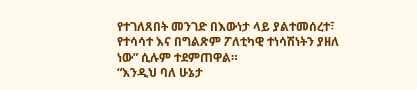የተገለጸበት መንገድ በእውነታ ላይ ያልተመሰረተ፣ የተሳሳተ እና በግልጽም ፖለቲካዊ ተነሳሽነትን ያዘለ ነው” ሲሉም ተደምጠዋል።
“እንዲህ ባለ ሁኔታ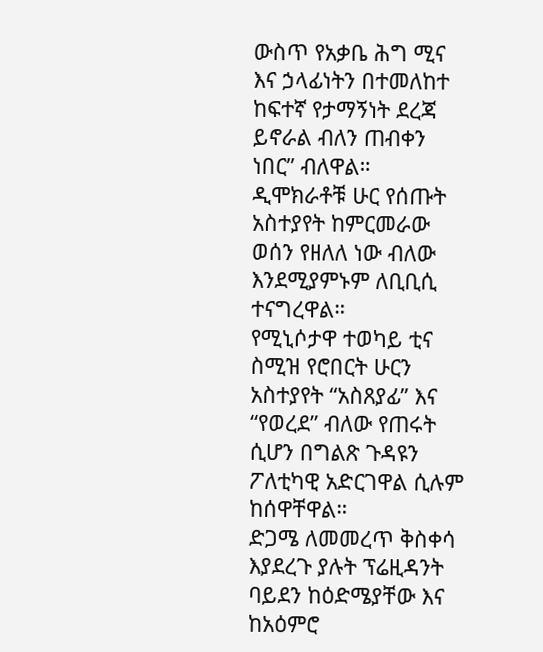ውስጥ የአቃቤ ሕግ ሚና እና ኃላፊነትን በተመለከተ ከፍተኛ የታማኝነት ደረጃ ይኖራል ብለን ጠብቀን ነበር” ብለዋል።
ዲሞክራቶቹ ሁር የሰጡት አስተያየት ከምርመራው ወሰን የዘለለ ነው ብለው እንደሚያምኑም ለቢቢሲ ተናግረዋል።
የሚኒሶታዋ ተወካይ ቲና ስሚዝ የሮበርት ሁርን አስተያየት “አስጸያፊ” እና “የወረደ” ብለው የጠሩት ሲሆን በግልጽ ጉዳዩን ፖለቲካዊ አድርገዋል ሲሉም ከሰዋቸዋል።
ድጋሜ ለመመረጥ ቅስቀሳ እያደረጉ ያሉት ፕሬዚዳንት ባይደን ከዕድሜያቸው እና ከአዕምሮ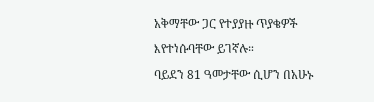አቅማቸው ጋር የተያያዙ ጥያቄዎች እየተነሱባቸው ይገኛሉ።
ባይደን 81 ዓመታቸው ሲሆን በአሁኑ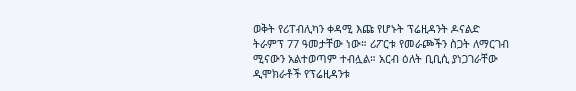ወቅት የሪፐብሊካን ቀዳሚ እጩ የሆኑት ፕሬዚዳንት ዶናልድ ትራምፕ 77 ዓመታቸው ነው። ሪፖርቱ የመራጮችን ስጋት ለማርገብ ሚናውን አልተወጣም ተብሏል። አርብ ዕለት ቢቢሲ ያነጋገራቸው ዲሞክራቶች የፕሬዚዳንቱ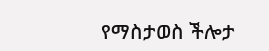የማስታወስ ችሎታ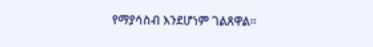የማያሳስብ እንደሆነም ገልጸዋል።